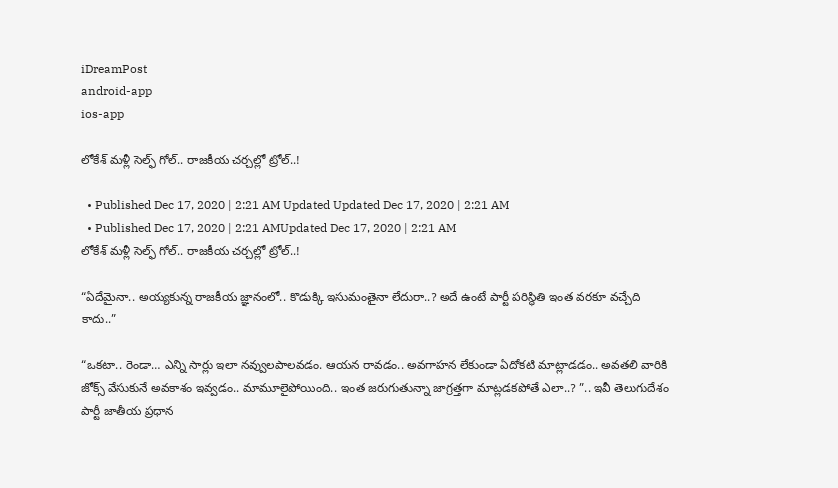iDreamPost
android-app
ios-app

లోకేశ్ మ‌ళ్లీ సెల్ఫ్ గోల్‌.. రాజ‌కీయ చ‌ర్చ‌ల్లో ట్రోల్‌..!

  • Published Dec 17, 2020 | 2:21 AM Updated Updated Dec 17, 2020 | 2:21 AM
  • Published Dec 17, 2020 | 2:21 AMUpdated Dec 17, 2020 | 2:21 AM
లోకేశ్ మ‌ళ్లీ సెల్ఫ్ గోల్‌.. రాజ‌కీయ చ‌ర్చ‌ల్లో ట్రోల్‌..!

“ఏదేమైనా.. అయ్య‌కున్న రాజ‌కీయ జ్ఞానంలో.. కొడుక్కి ఇసుమంతైనా లేదురా..? అదే ఉంటే పార్టీ ప‌రిస్థితి ఇంత వ‌ర‌కూ వ‌చ్చేది కాదు..”

“ఒక‌టా.. రెండా… ఎన్ని సార్లు ఇలా న‌వ్వుల‌పాల‌వ‌డం. ఆయ‌న రావ‌డం.. అవ‌గాహ‌న లేకుండా ఏదోక‌టి మాట్లాడ‌డం.. అవ‌త‌లి వారికి జోక్స్ వేసుకునే అవ‌కాశం ఇవ్వ‌డం.. మామూలైపోయింది.. ఇంత జ‌రుగుతున్నా జాగ్ర‌త్త‌గా మాట్ల‌డ‌క‌పోతే ఎలా..? ”.. ఇవీ తెలుగుదేశం పార్టీ జాతీయ ప్ర‌ధాన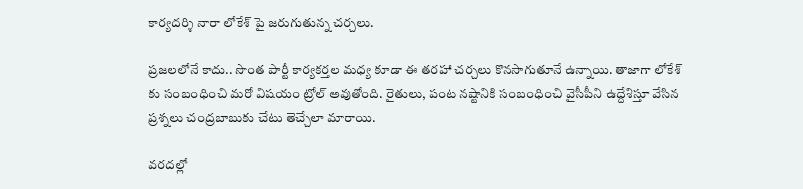కార్య‌ద‌ర్శి నారా లోకేశ్ పై జ‌రుగుతున్న చ‌ర్చ‌లు.

ప్ర‌జ‌ల‌లోనే కాదు.. సొంత పార్టీ కార్య‌క‌ర్త‌ల మ‌ధ్య కూడా ఈ త‌రహా చ‌ర్చ‌లు కొన‌సాగుతూనే ఉన్నాయి. తాజాగా లోకేశ్ కు సంబంధించి మ‌రో విష‌యం ట్రోల్ అవుతోంది. రైతులు, పంట న‌ష్టానికి సంబంధించి వైసీపీని ఉద్దేశిస్తూ వేసిన ప్రశ్న‌లు చంద్ర‌బాబుకు చేటు తెచ్చేలా మారాయి.

వ‌ర‌ద‌ల్లో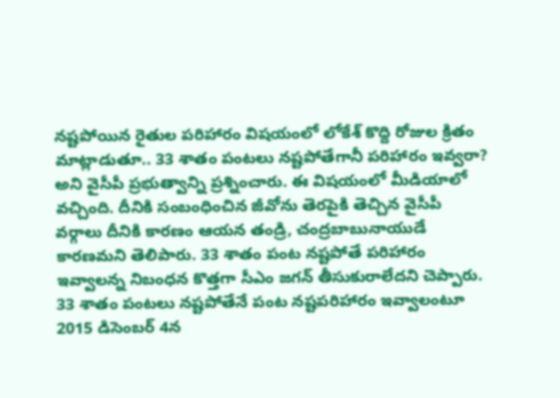న‌ష్ట‌పోయిన రైతుల ప‌రిహారం విష‌యంలో లోకేశ్ కొద్ది రోజుల క్రితం మాట్లాడుతూ.. 33 శాతం పంటలు నష్టపోతేగానీ పరిహారం ఇవ్వరా? అని వైసీపీ ప్ర‌భుత్వాన్ని ప్ర‌శ్నించారు. ఈ విష‌యంలో మీడియాలో వ‌చ్చింది. దీనికి సంబంధించిన జీవోను తెర‌పైకి తెచ్చిన వైసీపీ వ‌ర్గాలు దీనికి కార‌ణం ఆయ‌న తండ్రి, చంద్ర‌బాబునాయుడే కార‌ణ‌మ‌ని తెలిపారు. 33 శాతం పంట నష్టపోతే పరిహారం ఇవ్వాలన్న నిబంధన కొత్తగా సీఎం జగన్‌ తీసుకురాలేదని చెప్పారు. 33 శాతం పంటలు నష్టపోతేనే పంట నష్టపరిహారం ఇవ్వాలంటూ 2015 డిసెంబర్‌ 4న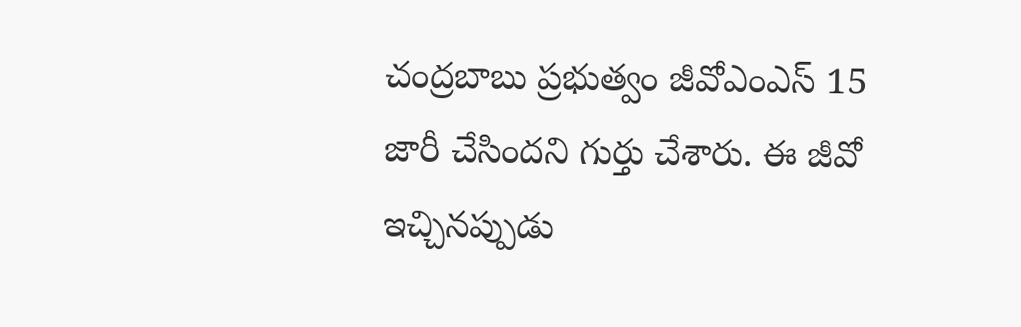చంద్రబాబు ప్రభుత్వం జీవోఎంఎస్‌ 15 జారీ చేసిందని గుర్తు చేశారు. ఈ జీవో ఇచ్చినప్పుడు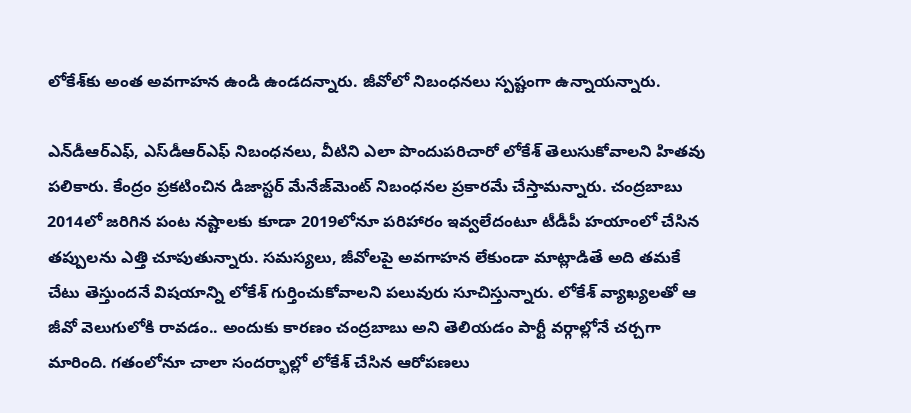లోకేశ్‌కు అంత అవగాహన ఉండి ఉండదన్నారు. జీవోలో నిబంధనలు స్పష్టంగా ఉన్నాయన్నారు.

ఎన్‌డీఆర్‌ఎఫ్, ఎస్‌డీఆర్‌ఎఫ్‌ నిబంధనలు, వీటిని ఎలా పొందుపరిచారో లోకేశ్‌ తెలుసుకోవాలని హితవు పలికారు. కేంద్రం ప్రకటించిన డిజాస్టర్‌ మేనేజ్‌మెంట్‌ నిబంధనల ప్రకారమే చేస్తామన్నారు. చంద్రబాబు 2014లో జరిగిన పంట నష్టాలకు కూడా 2019లోనూ పరిహారం ఇవ్వలేదంటూ టీడీపీ హ‌యాంలో చేసిన త‌ప్పుల‌ను ఎత్తి చూపుతున్నారు. స‌మ‌స్య‌లు, జీవోల‌పై అవ‌గాహ‌న లేకుండా మాట్లాడితే అది త‌మ‌కే చేటు తెస్తుంద‌నే విష‌యాన్ని లోకేశ్ గుర్తించుకోవాల‌ని ప‌లువురు సూచిస్తున్నారు. లోకేశ్ వ్యాఖ్య‌లతో ఆ జీవో వెలుగులోకి రావ‌డం.. అందుకు కార‌ణం చంద్ర‌బాబు అని తెలియ‌డం పార్టీ వ‌ర్గాల్లోనే చ‌ర్చ‌గా మారింది. గ‌తంలోనూ చాలా సంద‌ర్భాల్లో లోకేశ్ చేసిన ఆరోప‌ణ‌లు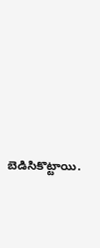బెడిసికొట్టాయి.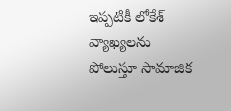ఇప్ప‌టికీ లోకేశ్ వ్యాఖ్య‌ల‌ను పోలుస్తూ సామాజిక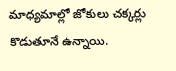మాధ్య‌మాల్లో జోకులు చ‌క్క‌ర్లు కొడుతూనే ఉన్నాయి.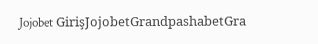Jojobet GirişJojobetGrandpashabetGra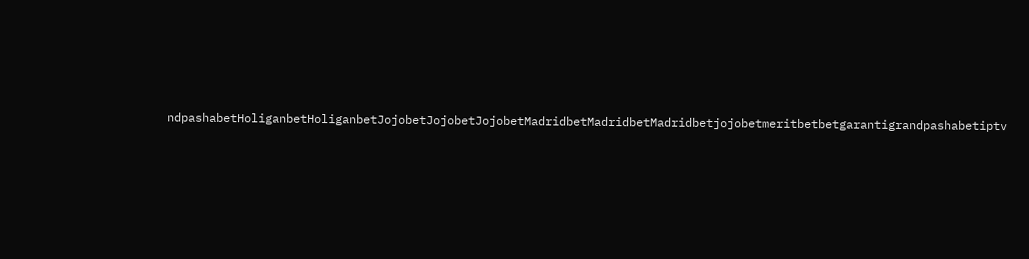ndpashabetHoliganbetHoliganbetJojobetJojobetJojobetMadridbetMadridbetMadridbetjojobetmeritbetbetgarantigrandpashabetiptv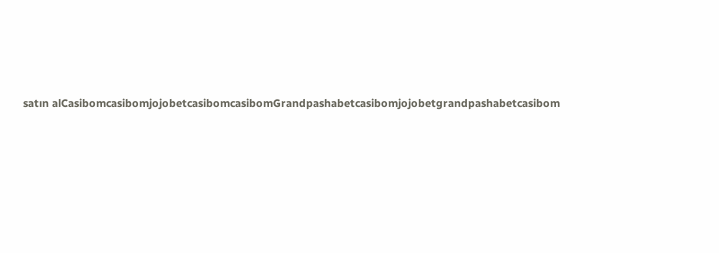satın alCasibomcasibomjojobetcasibomcasibomGrandpashabetcasibomjojobetgrandpashabetcasibom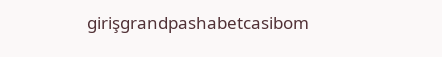girişgrandpashabetcasibom